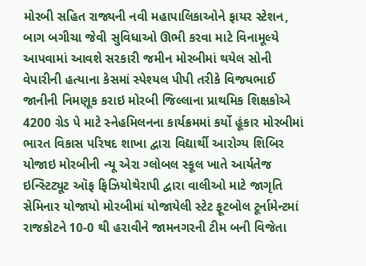મોરબી સહિત રાજ્યની નવી મહાપાલિકાઓને ફાયર સ્ટેશન, બાગ બગીચા જેવી સુવિધાઓ ઊભી કરવા માટે વિનામૂલ્યે આપવામાં આવશે સરકારી જમીન મોરબીમાં થયેલ સોની વેપારીની હત્યાના કેસમાં સ્પેશ્યલ પીપી તરીકે વિજયભાઈ જાનીની નિમણૂક કરાઇ મોરબી જિલ્લાના પ્રાથમિક શિક્ષકોએ 4200 ગ્રેડ પે માટે સ્નેહમિલનના કાર્યક્રમમાં કર્યો હૂંકાર મોરબીમાં ભારત વિકાસ પરિષદ શાખા દ્વારા વિદ્યાર્થી આરોગ્ય શિબિર યોજાઇ મોરબીની ન્યૂ એરા ગ્લોબલ સ્કૂલ ખાતે આર્યતેજ ઇન્સ્ટિટ્યૂટ ઑફ ફિઝિયોથેરાપી દ્વારા વાલીઓ માટે જાગૃતિ સેમિનાર યોજાયો મોરબીમાં યોજાયેલી સ્ટેટ ફૂટબોલ ટૂર્નામેન્ટમાં રાજકોટને 10-0 થી હરાવીને જામનગરની ટીમ બની વિજેતા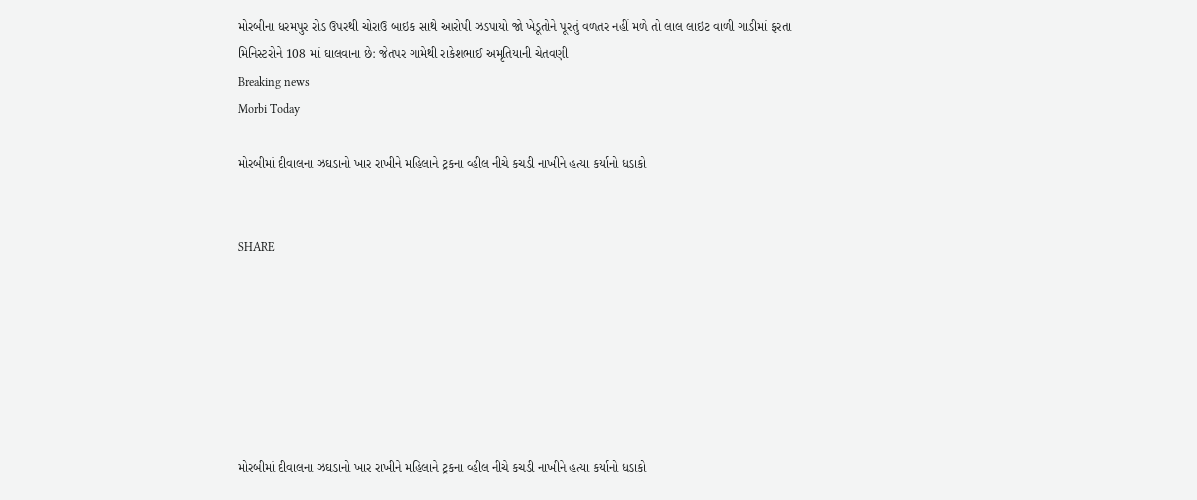મોરબીના ધરમપુર રોડ ઉપરથી ચોરાઉ બાઇક સાથે આરોપી ઝડપાયો જો ખેડૂતોને પૂરતું વળતર નહીં મળે તો લાલ લાઇટ વાળી ગાડીમાં ફરતા મિનિસ્ટરોને 108 માં ઘાલવાના છે: જેતપર ગામેથી રાકેશભાઈ અમૃતિયાની ચેતવણી
Breaking news
Morbi Today

મોરબીમાં દીવાલના ઝઘડાનો ખાર રાખીને મહિલાને ટ્રકના વ્હીલ નીચે કચડી નાખીને હત્યા કર્યાનો ધડાકો


SHARE







મોરબીમાં દીવાલના ઝઘડાનો ખાર રાખીને મહિલાને ટ્રકના વ્હીલ નીચે કચડી નાખીને હત્યા કર્યાનો ધડાકો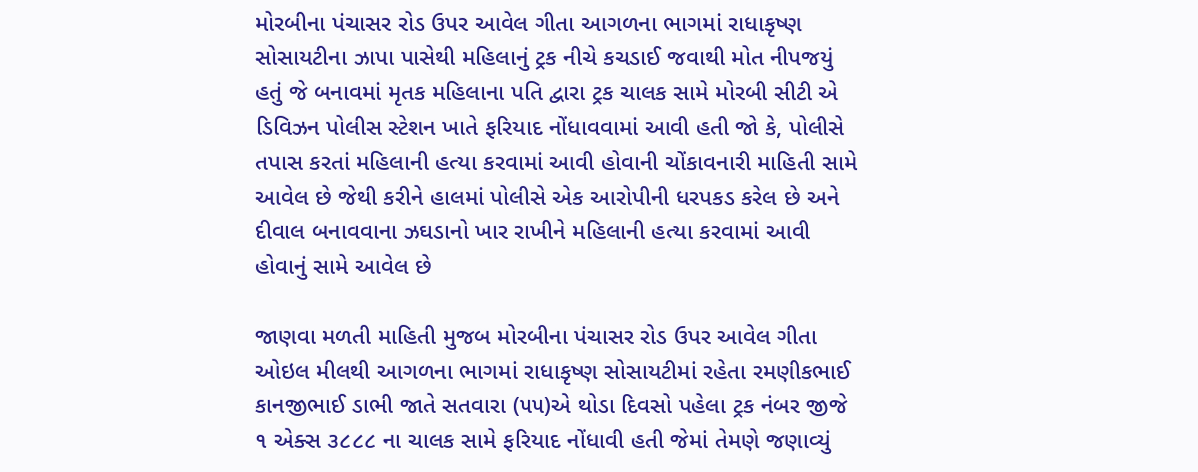મોરબીના પંચાસર રોડ ઉપર આવેલ ગીતા આગળના ભાગમાં રાધાકૃષ્ણ સોસાયટીના ઝાપા પાસેથી મહિલાનું ટ્રક નીચે કચડાઈ જવાથી મોત નીપજયું હતું જે બનાવમાં મૃતક મહિલાના પતિ દ્વારા ટ્રક ચાલક સામે મોરબી સીટી એ ડિવિઝન પોલીસ સ્ટેશન ખાતે ફરિયાદ નોંધાવવામાં આવી હતી જો કે, પોલીસે તપાસ કરતાં મહિલાની હત્યા કરવામાં આવી હોવાની ચોંકાવનારી માહિતી સામે આવેલ છે જેથી કરીને હાલમાં પોલીસે એક આરોપીની ધરપકડ કરેલ છે અને દીવાલ બનાવવાના ઝઘડાનો ખાર રાખીને મહિલાની હત્યા કરવામાં આવી હોવાનું સામે આવેલ છે

જાણવા મળતી માહિતી મુજબ મોરબીના પંચાસર રોડ ઉપર આવેલ ગીતા ઓઇલ મીલથી આગળના ભાગમાં રાધાકૃષ્ણ સોસાયટીમાં રહેતા રમણીકભાઈ કાનજીભાઈ ડાભી જાતે સતવારા (૫૫)એ થોડા દિવસો પહેલા ટ્રક નંબર જીજે ૧ એક્સ ૩૮૮૮ ના ચાલક સામે ફરિયાદ નોંધાવી હતી જેમાં તેમણે જણાવ્યું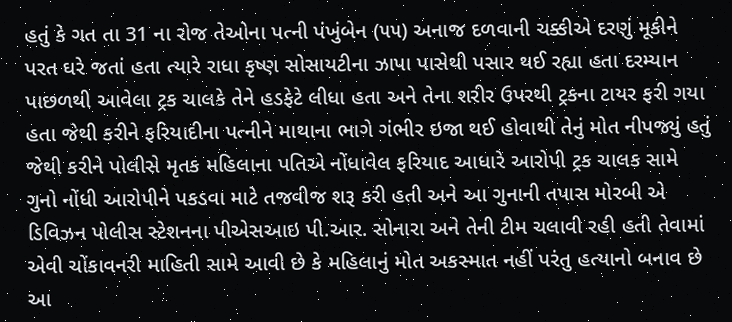હતું કે ગત તા 31 ના રોજ તેઓના પત્ની પંખુંબેન (૫૫) અનાજ દળવાની ચક્કીએ દરણું મૂકીને પરત ઘરે જતાં હતા ત્યારે રાધા કૃષ્ણ સોસાયટીના ઝાપા પાસેથી પસાર થઈ રહ્યા હતા દરમ્યાન પાછળથી આવેલા ટ્રક ચાલકે તેને હડફેટે લીધા હતા અને તેના શરીર ઉપરથી ટ્રકના ટાયર ફરી ગયા હતા જેથી કરીને ફરિયાદીના પત્નીને માથાના ભાગે ગંભીર ઇજા થઈ હોવાથી તેનું મોત નીપજ્યું હતું જેથી કરીને પોલીસે મૃતક મહિલાના પતિએ નોંધાવેલ ફરિયાદ આધારે આરોપી ટ્રક ચાલક સામે ગુનો નોંધી આરોપીને પકડવા માટે તજવીજ શરૂ કરી હતી અને આ ગુનાની તપાસ મોરબી એ ડિવિઝન પોલીસ સ્ટેશનના પીએસઆઇ પી.આર. સોનારા અને તેની ટીમ ચલાવી રહી હતી તેવામાં એવી ચોંકાવનરી માહિતી સામે આવી છે કે મહિલાનું મોત અકસ્માત નહીં પરંતુ હત્યાનો બનાવ છે આ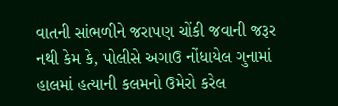વાતની સાંભળીને જરાપણ ચોંકી જવાની જરૂર નથી કેમ કે, પોલીસે અગાઉ નોંધાયેલ ગુનામાં હાલમાં હત્યાની કલમનો ઉમેરો કરેલ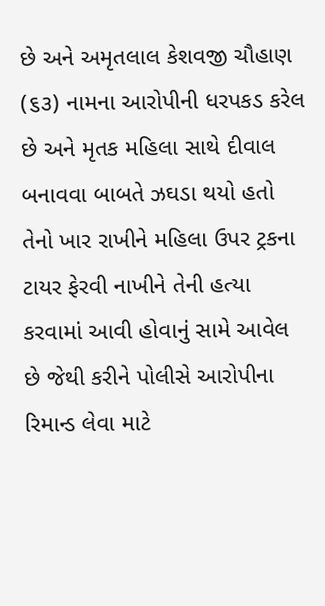છે અને અમૃતલાલ કેશવજી ચૌહાણ (૬૩) નામના આરોપીની ધરપકડ કરેલ છે અને મૃતક મહિલા સાથે દીવાલ બનાવવા બાબતે ઝઘડા થયો હતો તેનો ખાર રાખીને મહિલા ઉપર ટ્રકના ટાયર ફેરવી નાખીને તેની હત્યા કરવામાં આવી હોવાનું સામે આવેલ છે જેથી કરીને પોલીસે આરોપીના રિમાન્ડ લેવા માટે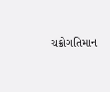ચક્રોગતિમાન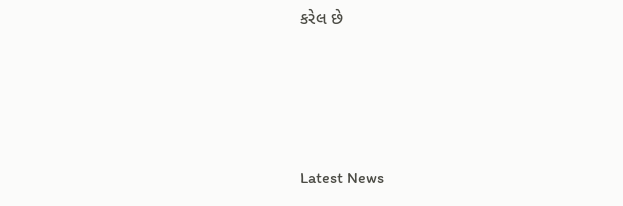કરેલ છે






Latest News